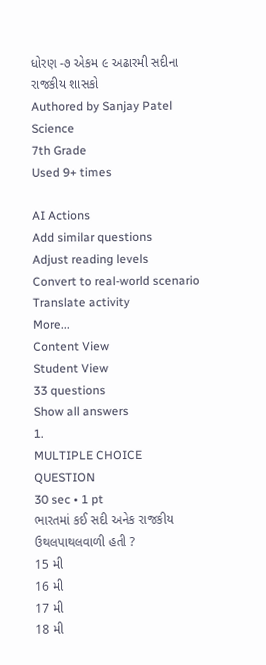ધોરણ -૭ એકમ ૯ અઢારમી સદીના રાજકીય શાસકો
Authored by Sanjay Patel
Science
7th Grade
Used 9+ times

AI Actions
Add similar questions
Adjust reading levels
Convert to real-world scenario
Translate activity
More...
Content View
Student View
33 questions
Show all answers
1.
MULTIPLE CHOICE QUESTION
30 sec • 1 pt
ભારતમાં કઈ સદી અનેક રાજકીય ઉથલપાથલવાળી હતી ?
15 મી
16 મી
17 મી
18 મી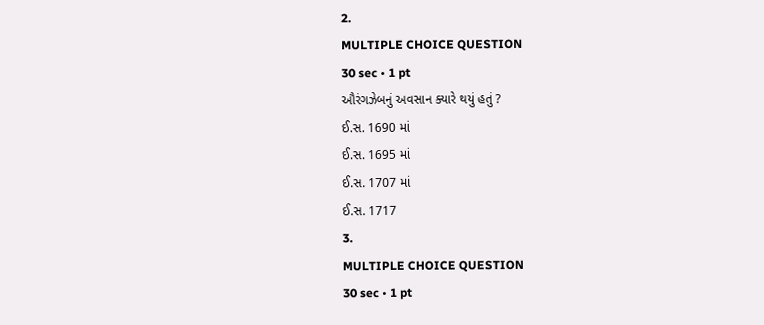2.
MULTIPLE CHOICE QUESTION
30 sec • 1 pt
ઔરંગઝેબનું અવસાન ક્યારે થયું હતું ?
ઈ.સ. 1690 માં
ઈ.સ. 1695 માં
ઈ.સ. 1707 માં
ઈ.સ. 1717
3.
MULTIPLE CHOICE QUESTION
30 sec • 1 pt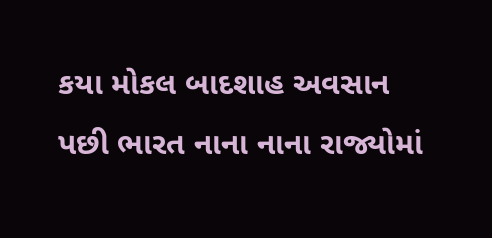કયા મોકલ બાદશાહ અવસાન પછી ભારત નાના નાના રાજ્યોમાં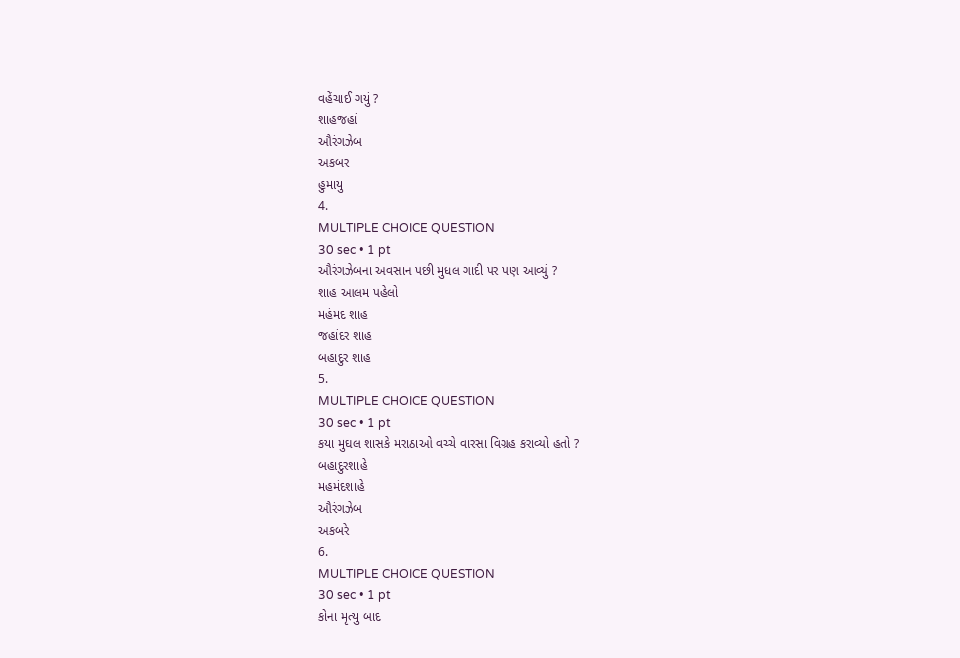વહેંચાઈ ગયું ?
શાહજહાં
ઔરંગઝેબ
અકબર
હુમાયુ
4.
MULTIPLE CHOICE QUESTION
30 sec • 1 pt
ઔરંગઝેબના અવસાન પછી મુધલ ગાદી પર પણ આવ્યું ?
શાહ આલમ પહેલો
મહંમદ શાહ
જહાંદર શાહ
બહાદુર શાહ
5.
MULTIPLE CHOICE QUESTION
30 sec • 1 pt
કયા મુઘલ શાસકે મરાઠાઓ વચ્ચે વારસા વિગ્રહ કરાવ્યો હતો ?
બહાદુરશાહે
મહમંદશાહે
ઔરંગઝેબ
અકબરે
6.
MULTIPLE CHOICE QUESTION
30 sec • 1 pt
કોના મૃત્યુ બાદ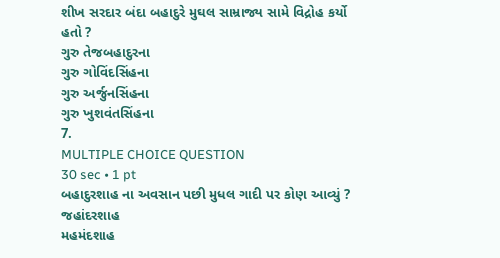શીખ સરદાર બંદા બહાદુરે મુઘલ સામ્રાજ્ય સામે વિદ્રોહ કર્યો હતો ?
ગુરુ તેજબહાદુરના
ગુરુ ગોવિંદસિંહના
ગુરુ અર્જુનસિંહના
ગુરુ ખુશવંતસિંહના
7.
MULTIPLE CHOICE QUESTION
30 sec • 1 pt
બહાદુરશાહ ના અવસાન પછી મુધલ ગાદી પર કોણ આવ્યું ?
જહાંદરશાહ
મહમંદશાહ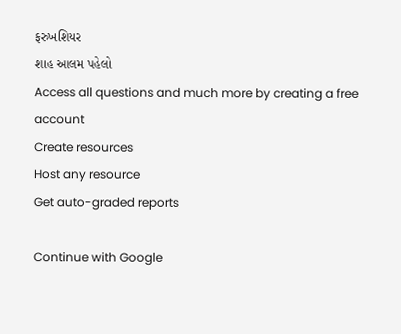ફરુખશિયર
શાહ આલમ પહેલો
Access all questions and much more by creating a free account
Create resources
Host any resource
Get auto-graded reports

Continue with Google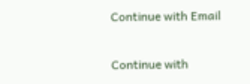Continue with Email

Continue with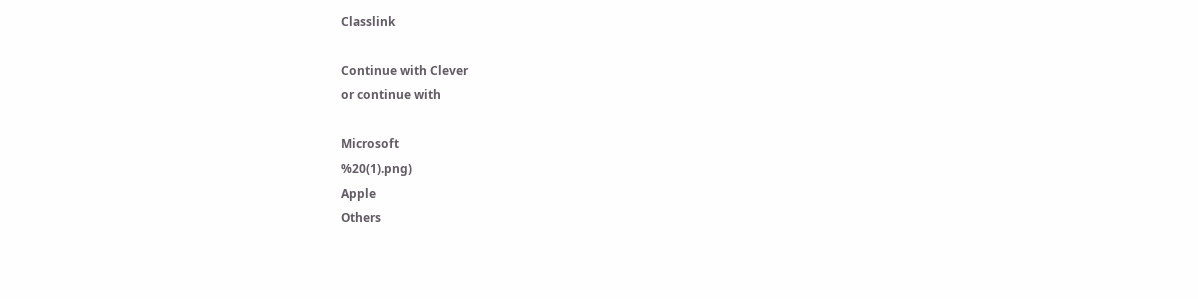Classlink

Continue with Clever
or continue with

Microsoft
%20(1).png)
Apple
Others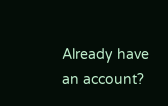Already have an account?